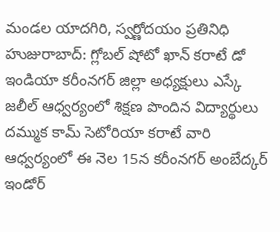మండల యాదగిరి, స్వర్ణోదయం ప్రతినిధి హుజురాబాద్: గ్లోబల్ షోటో ఖాన్ కరాటే డో ఇండియా కరీంనగర్ జిల్లా అధ్యక్షులు ఎస్కే జలీల్ ఆధ్వర్యంలో శిక్షణ పొందిన విద్యార్థులు దమ్ముక కామ్ సెటోరియా కరాటే వారి ఆధ్వర్యంలో ఈ నెల 15న కరీంనగర్ అంబేద్కర్ ఇండోర్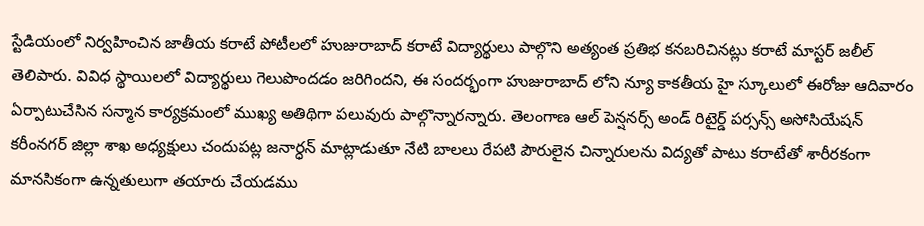స్టేడియంలో నిర్వహించిన జాతీయ కరాటే పోటీలలో హుజురాబాద్ కరాటే విద్యార్థులు పాల్గొని అత్యంత ప్రతిభ కనబరిచినట్లు కరాటే మాస్టర్ జలీల్ తెలిపారు. వివిధ స్థాయిలలో విద్యార్థులు గెలుపొందడం జరిగిందని, ఈ సందర్భంగా హుజురాబాద్ లోని న్యూ కాకతీయ హై స్కూలులో ఈరోజు ఆదివారం ఏర్పాటుచేసిన సన్మాన కార్యక్రమంలో ముఖ్య అతిథిగా పలువురు పాల్గొన్నారన్నారు. తెలంగాణ ఆల్ పెన్షనర్స్ అండ్ రిటైర్డ్ పర్సన్స్ అసోసియేషన్ కరీంనగర్ జిల్లా శాఖ అధ్యక్షులు చందుపట్ల జనార్ధన్ మాట్లాడుతూ నేటి బాలలు రేపటి పౌరులైన చిన్నారులను విద్యతో పాటు కరాటేతో శారీరకంగా మానసికంగా ఉన్నతులుగా తయారు చేయడము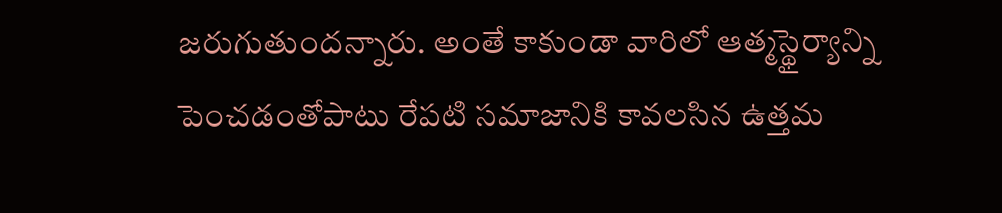జరుగుతుందన్నారు. అంతే కాకుండా వారిలో ఆత్మస్థైర్యాన్ని పెంచడంతోపాటు రేపటి సమాజానికి కావలసిన ఉత్తమ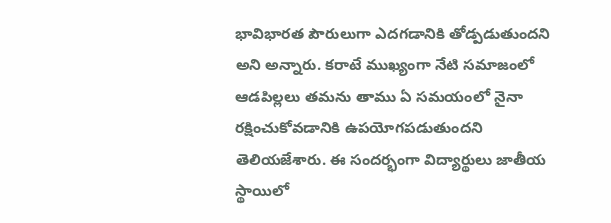భావిభారత పౌరులుగా ఎదగడానికి తోడ్పడుతుందని అని అన్నారు. కరాటే ముఖ్యంగా నేటి సమాజంలో ఆడపిల్లలు తమను తాము ఏ సమయంలో నైనా రక్షించుకోవడానికి ఉపయోగపడుతుందని తెలియజేశారు. ఈ సందర్భంగా విద్యార్థులు జాతీయ స్థాయిలో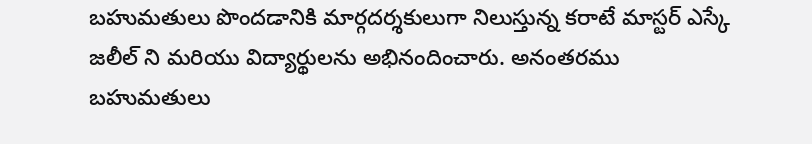బహుమతులు పొందడానికి మార్గదర్శకులుగా నిలుస్తున్న కరాటే మాస్టర్ ఎస్కే జలీల్ ని మరియు విద్యార్థులను అభినందించారు. అనంతరము బహుమతులు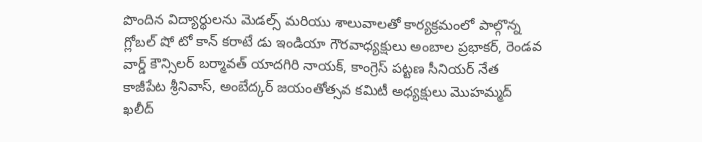పొందిన విద్యార్థులను మెడల్స్ మరియు శాలువాలతో కార్యక్రమంలో పాల్గొన్న గ్లోబల్ షో టో కాన్ కరాటే డు ఇండియా గౌరవాధ్యక్షులు అంబాల ప్రభాకర్, రెండవ వార్డ్ కౌన్సిలర్ బర్మావత్ యాదగిరి నాయక్, కాంగ్రెస్ పట్టణ సీనియర్ నేత కాజీపేట శ్రీనివాస్, అంబేద్కర్ జయంతోత్సవ కమిటీ అధ్యక్షులు మొహమ్మద్ ఖలీద్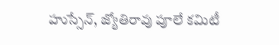హుస్సేన్, జ్యోతిరావు పూలే కమిటీ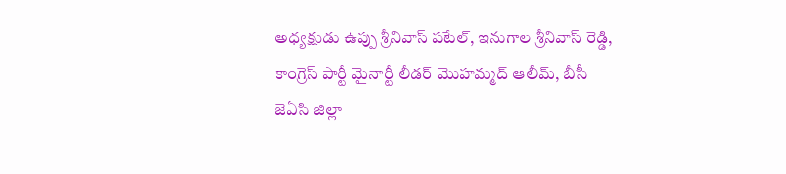అధ్యక్షుడు ఉప్పు శ్రీనివాస్ పటేల్, ఇనుగాల శ్రీనివాస్ రెడ్డి, కాంగ్రెస్ పార్టీ మైనార్టీ లీడర్ మొహమ్మద్ ఆలీమ్, బీసీ జెఏసి జిల్లా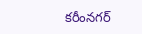కరీంనగర్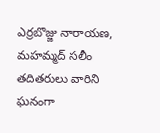ఎర్రబొజ్జు నారాయణ, మహమ్మద్ సలీం తదితరులు వారిని ఘనంగా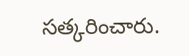సత్కరించారు.